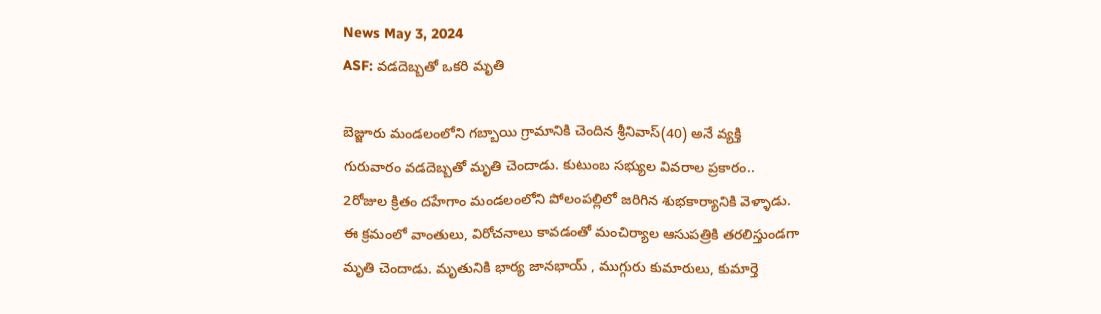News May 3, 2024
ASF: వడదెబ్బతో ఒకరి మృతి

బెజ్జూరు మండలంలోని గబ్బాయి గ్రామానికి చెందిన శ్రీనివాస్(40) అనే వ్యక్తి గురువారం వడదెబ్బతో మృతి చెందాడు. కుటుంబ సభ్యుల వివరాల ప్రకారం.. 2రోజుల క్రితం దహేగాం మండలంలోని పోలంపల్లిలో జరిగిన శుభకార్యానికి వెళ్ళాడు. ఈ క్రమంలో వాంతులు, విరోచనాలు కావడంతో మంచిర్యాల ఆసుపత్రికి తరలిస్తుండగా మృతి చెందాడు. మృతునికి భార్య జానభాయ్ , ముగ్గురు కుమారులు, కుమార్తె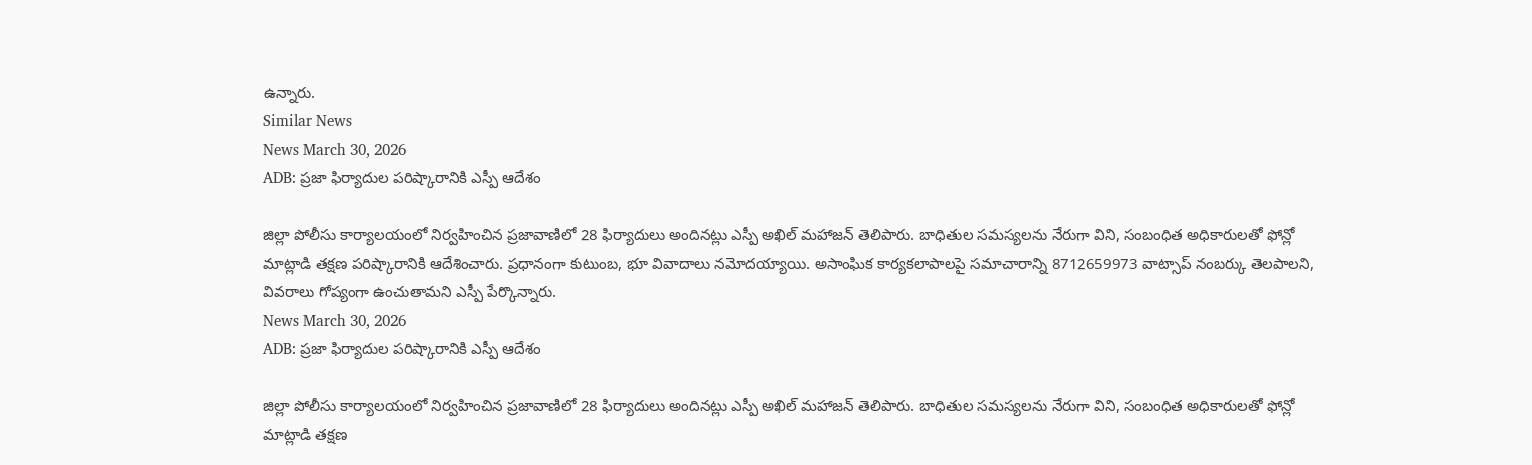ఉన్నారు.
Similar News
News March 30, 2026
ADB: ప్రజా ఫిర్యాదుల పరిష్కారానికి ఎస్పీ ఆదేశం

జిల్లా పోలీసు కార్యాలయంలో నిర్వహించిన ప్రజావాణిలో 28 ఫిర్యాదులు అందినట్లు ఎస్పీ అఖిల్ మహాజన్ తెలిపారు. బాధితుల సమస్యలను నేరుగా విని, సంబంధిత అధికారులతో ఫోన్లో మాట్లాడి తక్షణ పరిష్కారానికి ఆదేశించారు. ప్రధానంగా కుటుంబ, భూ వివాదాలు నమోదయ్యాయి. అసాంఘిక కార్యకలాపాలపై సమాచారాన్ని 8712659973 వాట్సాప్ నంబర్కు తెలపాలని, వివరాలు గోప్యంగా ఉంచుతామని ఎస్పీ పేర్కొన్నారు.
News March 30, 2026
ADB: ప్రజా ఫిర్యాదుల పరిష్కారానికి ఎస్పీ ఆదేశం

జిల్లా పోలీసు కార్యాలయంలో నిర్వహించిన ప్రజావాణిలో 28 ఫిర్యాదులు అందినట్లు ఎస్పీ అఖిల్ మహాజన్ తెలిపారు. బాధితుల సమస్యలను నేరుగా విని, సంబంధిత అధికారులతో ఫోన్లో మాట్లాడి తక్షణ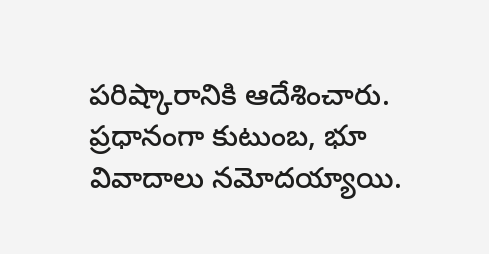పరిష్కారానికి ఆదేశించారు. ప్రధానంగా కుటుంబ, భూ వివాదాలు నమోదయ్యాయి.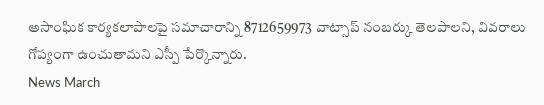అసాంఘిక కార్యకలాపాలపై సమాచారాన్ని 8712659973 వాట్సాప్ నంబర్కు తెలపాలని, వివరాలు గోప్యంగా ఉంచుతామని ఎస్పీ పేర్కొన్నారు.
News March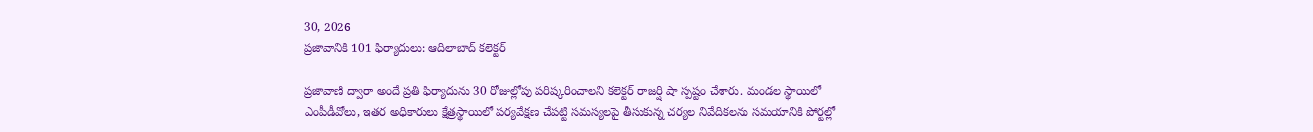30, 2026
ప్రజావానికి 101 ఫిర్యాదులు: ఆదిలాబాద్ కలెక్టర్

ప్రజావాణి ద్వారా అందే ప్రతి ఫిర్యాదును 30 రోజుల్లోపు పరిష్కరించాలని కలెక్టర్ రాజర్షి షా స్పష్టం చేశారు. మండల స్థాయిలో ఎంపీడీవోలు, ఇతర అధికారులు క్షేత్రస్థాయిలో పర్యవేక్షణ చేపట్టి సమస్యలపై తీసుకున్న చర్యల నివేదికలను సమయానికి పోర్టల్లో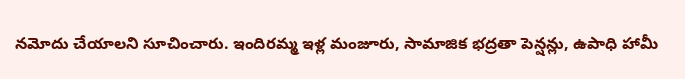నమోదు చేయాలని సూచించారు. ఇందిరమ్మ ఇళ్ల మంజూరు, సామాజిక భద్రతా పెన్షన్లు, ఉపాధి హామీ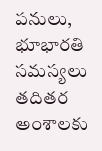పనులు, భూభారతి సమస్యలు తదితర అంశాలకు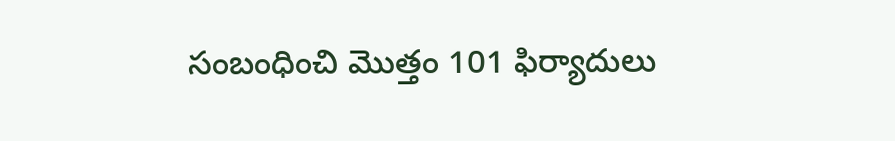సంబంధించి మొత్తం 101 ఫిర్యాదులు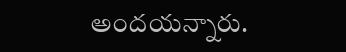అందయన్నారు.